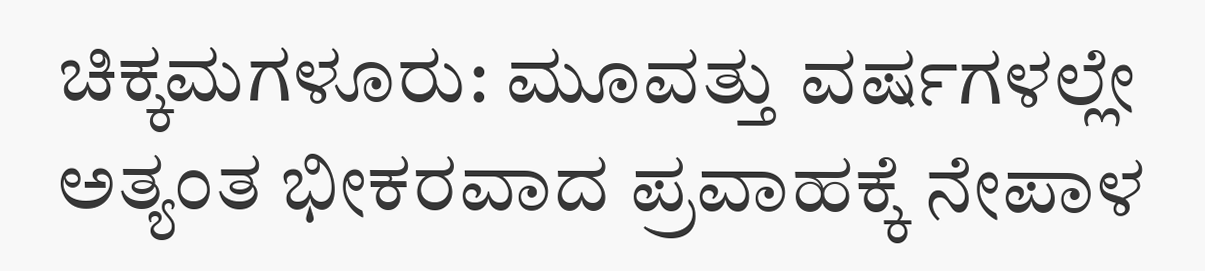ಚಿಕ್ಕಮಗಳೂರು: ಮೂವತ್ತು ವರ್ಷಗಳಲ್ಲೇ ಅತ್ಯಂತ ಭೀಕರವಾದ ಪ್ರವಾಹಕ್ಕೆ ನೇಪಾಳ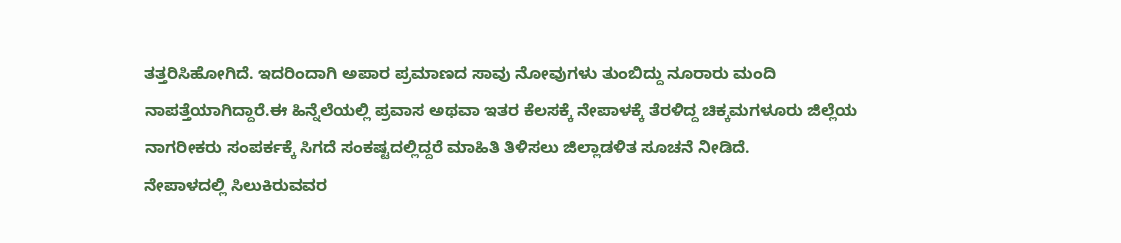ತತ್ತರಿಸಿಹೋಗಿದೆ. ಇದರಿಂದಾಗಿ ಅಪಾರ ಪ್ರಮಾಣದ ಸಾವು ನೋವುಗಳು ತುಂಬಿದ್ದು ನೂರಾರು ಮಂದಿ ನಾಪತ್ತೆಯಾಗಿದ್ದಾರೆ.ಈ ಹಿನ್ನೆಲೆಯಲ್ಲಿ ಪ್ರವಾಸ ಅಥವಾ ಇತರ ಕೆಲಸಕ್ಕೆ ನೇಪಾಳಕ್ಕೆ ತೆರಳಿದ್ದ ಚಿಕ್ಕಮಗಳೂರು ಜಿಲ್ಲೆಯ ನಾಗರೀಕರು ಸಂಪರ್ಕಕ್ಕೆ ಸಿಗದೆ ಸಂಕಷ್ಟದಲ್ಲಿದ್ದರೆ ಮಾಹಿತಿ ತಿಳಿಸಲು ಜಿಲ್ಲಾಡಳಿತ ಸೂಚನೆ ನೀಡಿದೆ.
ನೇಪಾಳದಲ್ಲಿ ಸಿಲುಕಿರುವವರ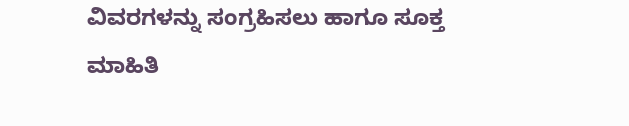ವಿವರಗಳನ್ನು ಸಂಗ್ರಹಿಸಲು ಹಾಗೂ ಸೂಕ್ತ ಮಾಹಿತಿ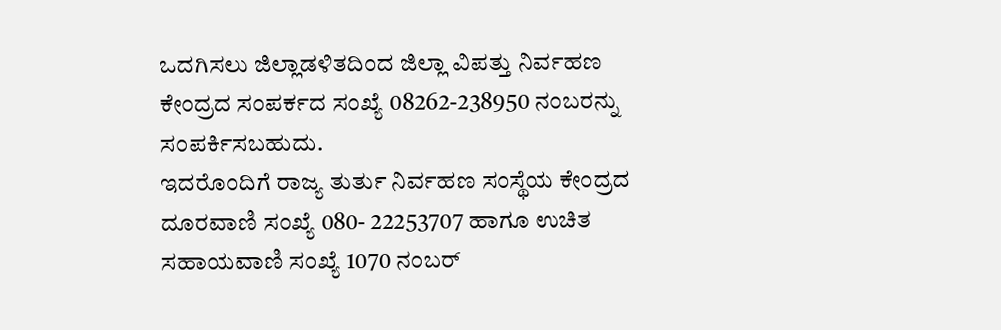ಒದಗಿಸಲು ಜಿಲ್ಲಾಡಳಿತದಿಂದ ಜಿಲ್ಲಾ ವಿಪತ್ತು ನಿರ್ವಹಣ ಕೇಂದ್ರದ ಸಂಪರ್ಕದ ಸಂಖ್ಯೆ 08262-238950 ನಂಬರನ್ನು ಸಂಪರ್ಕಿಸಬಹುದು.
ಇದರೊಂದಿಗೆ ರಾಜ್ಯ ತುರ್ತು ನಿರ್ವಹಣ ಸಂಸ್ಥೆಯ ಕೇಂದ್ರದ ದೂರವಾಣಿ ಸಂಖ್ಯೆ 080- 22253707 ಹಾಗೂ ಉಚಿತ ಸಹಾಯವಾಣಿ ಸಂಖ್ಯೆ 1070 ನಂಬರ್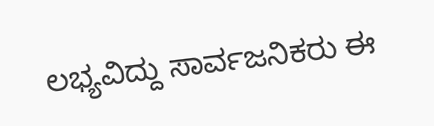ಲಭ್ಯವಿದ್ದು ಸಾರ್ವಜನಿಕರು ಈ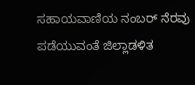ಸಹಾಯವಾಣಿಯ ನಂಬರ್ ನೆರವು ಪಡೆಯುವಂತೆ ಜಿಲ್ಲಾಡಳಿತ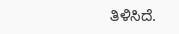ತಿಳಿಸಿದೆ.